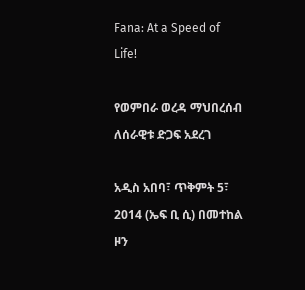Fana: At a Speed of Life!

የወምበራ ወረዳ ማህበረሰብ ለሰራዊቱ ድጋፍ አደረገ

አዲስ አበባ፣ ጥቅምት 5፣ 2014 (ኤፍ ቢ ሲ) በመተከል ዞን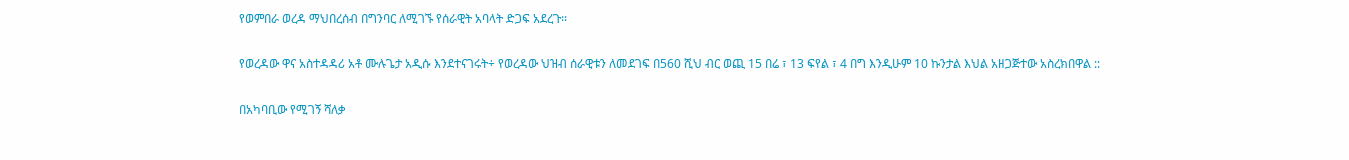የወምበራ ወረዳ ማህበረሰብ በግንባር ለሚገኙ የሰራዊት አባላት ድጋፍ አደረጉ፡፡

የወረዳው ዋና አስተዳዳሪ አቶ ሙሉጌታ አዲሱ እንደተናገሩት÷ የወረዳው ህዝብ ሰራዊቱን ለመደገፍ በ560 ሺህ ብር ወጪ 15 በሬ ፣ 13 ፍየል ፣ 4 በግ እንዲሁም 10 ኩንታል እህል አዘጋጅተው አስረክበዋል ::

በአካባቢው የሚገኝ ሻለቃ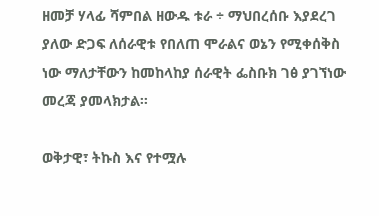ዘመቻ ሃላፊ ሻምበል ዘውዱ ቱራ ÷ ማህበረሰቡ እያደረገ ያለው ድጋፍ ለሰራዊቱ የበለጠ ሞራልና ወኔን የሚቀሰቅስ ነው ማለታቸውን ከመከላከያ ሰራዊት ፌስቡክ ገፅ ያገኘነው መረጃ ያመላክታል፡፡

ወቅታዊ፣ ትኩስ እና የተሟሉ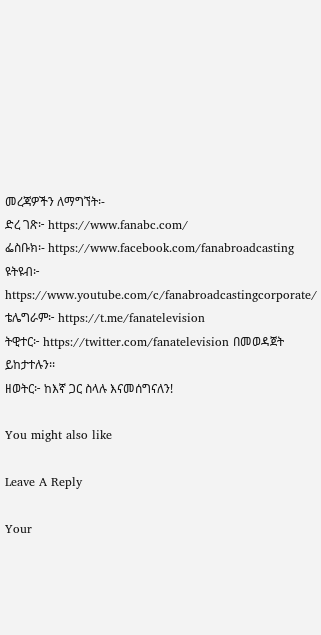መረጃዎችን ለማግኘት፡-
ድረ ገጽ፦ https://www.fanabc.com/
ፌስቡክ፡- https://www.facebook.com/fanabroadcasting
ዩትዩብ፦ https://www.youtube.com/c/fanabroadcastingcorporate/
ቴሌግራም፦ https://t.me/fanatelevision
ትዊተር፦ https://twitter.com/fanatelevision በመወዳጀት ይከታተሉን፡፡
ዘወትር፦ ከእኛ ጋር ስላሉ እናመሰግናለን!

You might also like

Leave A Reply

Your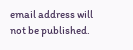email address will not be published.